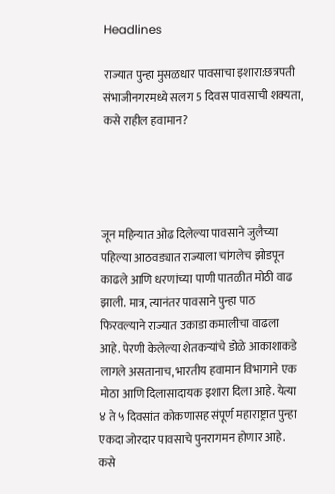Headlines

राज्यात पुन्हा मुसळधार पावसाचा इशारा:छत्रपती संभाजीनगरमध्ये सलग 5 दिवस पावसाची शक्यता, कसे राहील हवामान?




जून महिन्यात ओढ दिलेल्या पावसाने जुलैच्या पहिल्या आठवड्यात राज्याला चांगलेच झोडपून काढले आणि धरणांच्या पाणी पातळीत मोठी वाढ झाली. मात्र, त्यानंतर पावसाने पुन्हा पाठ फिरवल्याने राज्यात उकाडा कमालीचा वाढला आहे. पेरणी केलेल्या शेतकऱ्यांचे डोळे आकाशाकडे लागले असतानाच, भारतीय हवामान विभागाने एक मोठा आणि दिलासादायक इशारा दिला आहे. येत्या ४ ते ५ दिवसांत कोकणासह संपूर्ण महाराष्ट्रात पुन्हा एकदा जोरदार पावसाचे पुनरागमन होणार आहे. कसे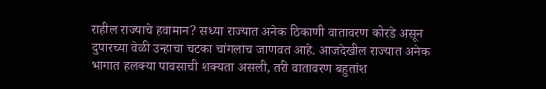राहील राज्याचे हवामान? सध्या राज्यात अनेक ठिकाणी वातावरण कोरडे असून दुपारच्या वेळी उन्हाचा चटका चांगलाच जाणवत आहे. आजदेखील राज्यात अनेक भागात हलक्या पावसाची शक्यता असली, तरी वातावरण बहुतांश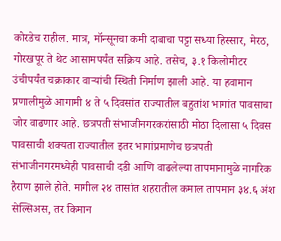कोरडेच राहील. मात्र, मॉन्सूनचा कमी दाबाचा पट्टा सध्या हिस्सार, मेरठ, गोरखपूर ते थेट आसामपर्यंत सक्रिय आहे. तसेच, ३.१ किलोमीटर उंचीपर्यंत चक्राकार वाऱ्यांची स्थिती निर्माण झाली आहे. या हवामान प्रणालीमुळे आगामी ४ ते ५ दिवसांत राज्यातील बहुतांश भागांत पावसाचा जोर वाढणार आहे. छत्रपती संभाजीनगरकरांसाठी मोठा दिलासा ५ दिवस पावसाची शक्यता राज्यातील इतर भागांप्रमाणेच छत्रपती संभाजीनगरमध्येही पावसाची दडी आणि वाढलेल्या तापमानामुळे नागरिक हैराण झाले होते. मागील २४ तासांत शहरातील कमाल तापमान ३४.६ अंश सेल्सिअस, तर किमान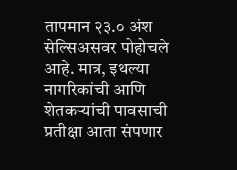तापमान २३.० अंश सेल्सिअसवर पोहोचले आहे. मात्र, इथल्या नागरिकांची आणि शेतकऱ्यांची पावसाची प्रतीक्षा आता संपणार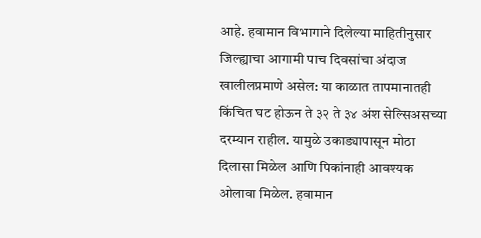आहे. हवामान विभागाने दिलेल्या माहितीनुसार जिल्ह्याचा आगामी पाच दिवसांचा अंदाज खालीलप्रमाणे असेल: या काळात तापमानातही किंचित घट होऊन ते ३२ ते ३४ अंश सेल्सिअसच्या दरम्यान राहील. यामुळे उकाड्यापासून मोठा दिलासा मिळेल आणि पिकांनाही आवश्यक ओलावा मिळेल. हवामान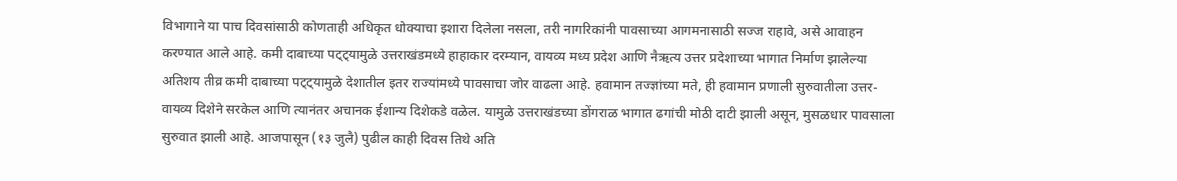विभागाने या पाच दिवसांसाठी कोणताही अधिकृत धोक्याचा इशारा दिलेला नसला, तरी नागरिकांनी पावसाच्या आगमनासाठी सज्ज राहावे, असे आवाहन करण्यात आले आहे. कमी दाबाच्या पट्ट्यामुळे उत्तराखंडमध्ये हाहाकार दरम्यान, वायव्य मध्य प्रदेश आणि नैऋत्य उत्तर प्रदेशाच्या भागात निर्माण झालेल्या अतिशय तीव्र कमी दाबाच्या पट्ट्यामुळे देशातील इतर राज्यांमध्ये पावसाचा जोर वाढला आहे. हवामान तज्ज्ञांच्या मते, ही हवामान प्रणाली सुरुवातीला उत्तर-वायव्य दिशेने सरकेल आणि त्यानंतर अचानक ईशान्य दिशेकडे वळेल. यामुळे उत्तराखंडच्या डोंगराळ भागात ढगांची मोठी दाटी झाली असून, मुसळधार पावसाला सुरुवात झाली आहे. आजपासून (१३ जुलै) पुढील काही दिवस तिथे अति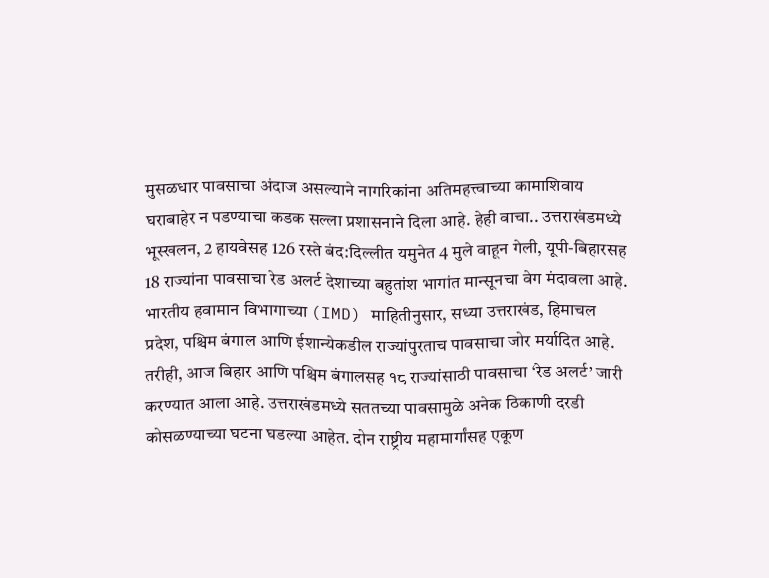मुसळधार पावसाचा अंदाज असल्याने नागरिकांना अतिमहत्त्वाच्या कामाशिवाय घराबाहेर न पडण्याचा कडक सल्ला प्रशासनाने दिला आहे. हेही वाचा.. उत्तराखंडमध्ये भूस्खलन, 2 हायवेसह 126 रस्ते बंद:दिल्लीत यमुनेत 4 मुले वाहून गेली, यूपी-बिहारसह 18 राज्यांना पावसाचा रेड अलर्ट देशाच्या बहुतांश भागांत मान्सूनचा वेग मंदावला आहे. भारतीय हवामान विभागाच्या (IMD) माहितीनुसार, सध्या उत्तराखंड, हिमाचल प्रदेश, पश्चिम बंगाल आणि ईशान्येकडील राज्यांपुरताच पावसाचा जोर मर्यादित आहे. तरीही, आज बिहार आणि पश्चिम बंगालसह १८ राज्यांसाठी पावसाचा ‘रेड अलर्ट’ जारी करण्यात आला आहे. उत्तराखंडमध्ये सततच्या पावसामुळे अनेक ठिकाणी दरडी कोसळण्याच्या घटना घडल्या आहेत. दोन राष्ट्रीय महामार्गांसह एकूण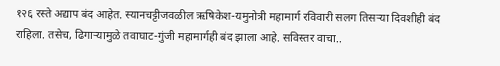१२६ रस्ते अद्याप बंद आहेत. स्यानचट्टीजवळील ऋषिकेश-यमुनोत्री महामार्ग रविवारी सलग तिसऱ्या दिवशीही बंद राहिला. तसेच, ढिगाऱ्यामुळे तवाघाट-गुंजी महामार्गही बंद झाला आहे. सविस्तर वाचा..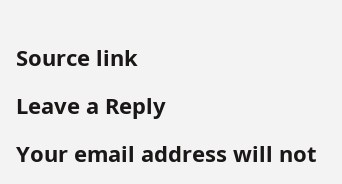Source link

Leave a Reply

Your email address will not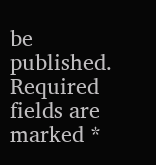be published. Required fields are marked *